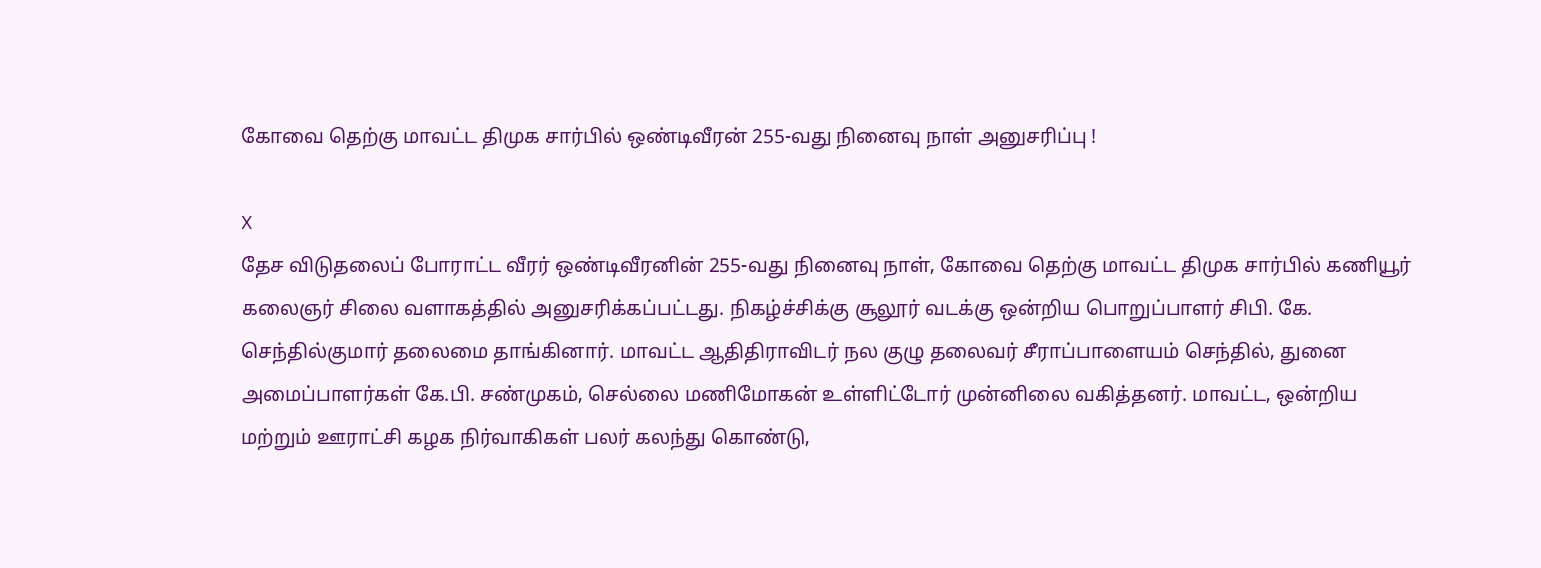கோவை தெற்கு மாவட்ட திமுக சார்பில் ஒண்டிவீரன் 255-வது நினைவு நாள் அனுசரிப்பு !

X
தேச விடுதலைப் போராட்ட வீரர் ஒண்டிவீரனின் 255-வது நினைவு நாள், கோவை தெற்கு மாவட்ட திமுக சார்பில் கணியூர் கலைஞர் சிலை வளாகத்தில் அனுசரிக்கப்பட்டது. நிகழ்ச்சிக்கு சூலூர் வடக்கு ஒன்றிய பொறுப்பாளர் சிபி. கே. செந்தில்குமார் தலைமை தாங்கினார். மாவட்ட ஆதிதிராவிடர் நல குழு தலைவர் சீராப்பாளையம் செந்தில், துனை அமைப்பாளர்கள் கே.பி. சண்முகம், செல்லை மணிமோகன் உள்ளிட்டோர் முன்னிலை வகித்தனர். மாவட்ட, ஒன்றிய மற்றும் ஊராட்சி கழக நிர்வாகிகள் பலர் கலந்து கொண்டு,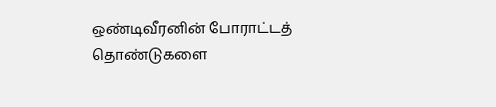ஒண்டிவீரனின் போராட்டத் தொண்டுகளை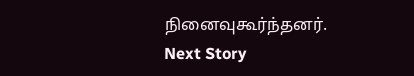நினைவுகூர்ந்தனர்.
Next Story